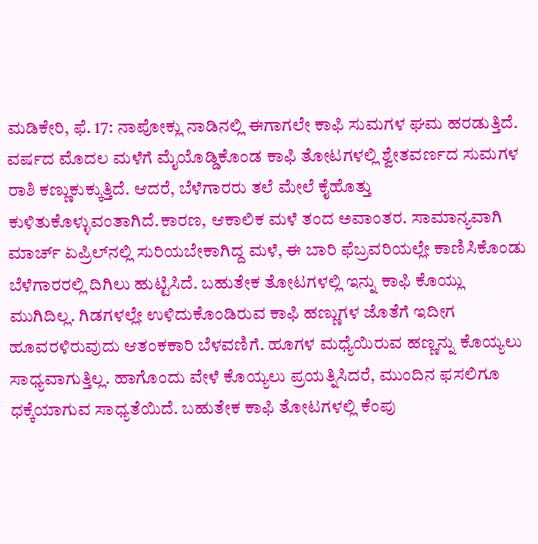ಮಡಿಕೇರಿ, ಫೆ. 17: ನಾಪೋಕ್ಲು ನಾಡಿನಲ್ಲಿ ಈಗಾಗಲೇ ಕಾಫಿ ಸುಮಗಳ ಘಮ ಹರಡುತ್ತಿದೆ. ವರ್ಷದ ಮೊದಲ ಮಳೆಗೆ ಮೈಯೊಡ್ಡಿಕೊಂಡ ಕಾಫಿ ತೋಟಗಳಲ್ಲಿ ಶ್ವೇತವರ್ಣದ ಸುಮಗಳ ರಾಶಿ ಕಣ್ಣುಕುಕ್ಕುತ್ತಿದೆ. ಆದರೆ, ಬೆಳೆಗಾರರು ತಲೆ ಮೇಲೆ ಕೈಹೊತ್ತು ಕುಳಿತುಕೊಳ್ಳುವಂತಾಗಿದೆ.ಕಾರಣ, ಆಕಾಲಿಕ ಮಳೆ ತಂದ ಅವಾಂತರ. ಸಾಮಾನ್ಯವಾಗಿ ಮಾರ್ಚ್ ಏಪ್ರಿಲ್‍ನಲ್ಲಿ ಸುರಿಯಬೇಕಾಗಿದ್ದ ಮಳೆ, ಈ ಬಾರಿ ಫೆಬ್ರವರಿಯಲ್ಲೇ ಕಾಣಿಸಿಕೊಂಡು ಬೆಳೆಗಾರರಲ್ಲಿ ದಿಗಿಲು ಹುಟ್ಟಿಸಿದೆ. ಬಹುತೇಕ ತೋಟಗಳಲ್ಲಿ ಇನ್ನು ಕಾಫಿ ಕೊಯ್ಲು ಮುಗಿದಿಲ್ಲ. ಗಿಡಗಳಲ್ಲೇ ಉಳಿದುಕೊಂಡಿರುವ ಕಾಫಿ ಹಣ್ಣುಗಳ ಜೊತೆಗೆ ಇದೀಗ ಹೂವರಳಿರುವುದು ಆತಂಕಕಾರಿ ಬೆಳವಣಿಗೆ. ಹೂಗಳ ಮಧ್ಯೆಯಿರುವ ಹಣ್ಣನ್ನು ಕೊಯ್ಯಲು ಸಾಧ್ಯವಾಗುತ್ತಿಲ್ಲ. ಹಾಗೊಂದು ವೇಳೆ ಕೊಯ್ಯಲು ಪ್ರಯತ್ನಿಸಿದರೆ, ಮುಂದಿನ ಫಸಲಿಗೂ ಧಕ್ಕೆಯಾಗುವ ಸಾಧ್ಯತೆಯಿದೆ. ಬಹುತೇಕ ಕಾಫಿ ತೋಟಗಳಲ್ಲಿ ಕೆಂಪು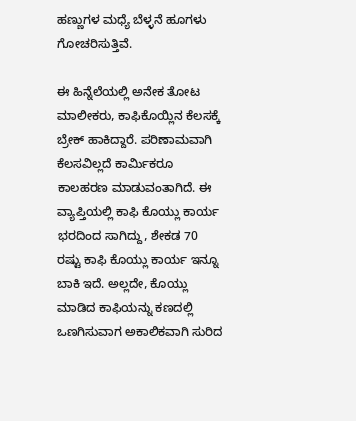ಹಣ್ಣುಗಳ ಮಧ್ಯೆ ಬೆಳ್ಳನೆ ಹೂಗಳು ಗೋಚರಿಸುತ್ತಿವೆ.

ಈ ಹಿನ್ನೆಲೆಯಲ್ಲಿ ಅನೇಕ ತೋಟ ಮಾಲೀಕರು, ಕಾಫಿಕೊಯ್ಲಿನ ಕೆಲಸಕ್ಕೆ ಬ್ರೇಕ್ ಹಾಕಿದ್ದಾರೆ. ಪರಿಣಾಮವಾಗಿ ಕೆಲಸವಿಲ್ಲದೆ ಕಾರ್ಮಿಕರೂ ಕಾಲಹರಣ ಮಾಡುವಂತಾಗಿದೆ. ಈ ವ್ಯಾಪ್ತಿಯಲ್ಲಿ ಕಾಫಿ ಕೊಯ್ಲು ಕಾರ್ಯ ಭರದಿಂದ ಸಾಗಿದ್ದು, ಶೇಕಡ 70 ರಷ್ಟು ಕಾಫಿ ಕೊಯ್ಲು ಕಾರ್ಯ ಇನ್ನೂ ಬಾಕಿ ಇದೆ. ಅಲ್ಲದೇ, ಕೊಯ್ಲು ಮಾಡಿದ ಕಾಫಿಯನ್ನು ಕಣದಲ್ಲಿ ಒಣಗಿಸುವಾಗ ಅಕಾಲಿಕವಾಗಿ ಸುರಿದ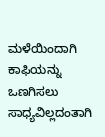ಮಳೆಯಿಂದಾಗಿ ಕಾಫಿಯನ್ನು ಒಣಗಿಸಲು ಸಾಧ್ಯವಿಲ್ಲದಂತಾಗಿ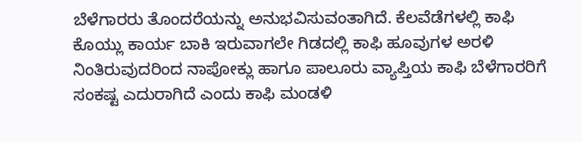ಬೆಳೆಗಾರರು ತೊಂದರೆಯನ್ನು ಅನುಭವಿಸುವಂತಾಗಿದೆ. ಕೆಲವೆಡೆಗಳಲ್ಲಿ ಕಾಫಿ ಕೊಯ್ಲು ಕಾರ್ಯ ಬಾಕಿ ಇರುವಾಗಲೇ ಗಿಡದಲ್ಲಿ ಕಾಫಿ ಹೂವುಗಳ ಅರಳಿ ನಿಂತಿರುವುದರಿಂದ ನಾಪೋಕ್ಲು ಹಾಗೂ ಪಾಲೂರು ವ್ಯಾಪ್ತಿಯ ಕಾಫಿ ಬೆಳೆಗಾರರಿಗೆ ಸಂಕಷ್ಟ ಎದುರಾಗಿದೆ ಎಂದು ಕಾಫಿ ಮಂಡಳಿ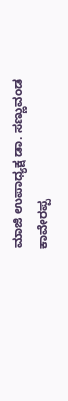ಮಾಜಿ ಉಪಾಧ್ಯಕ್ಷ ಡಾ. ಸಣ್ಣುವಂಡ ಕಾವೇರಪ್ಪ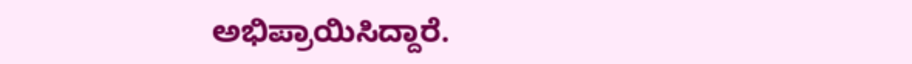ಅಭಿಪ್ರಾಯಿಸಿದ್ದಾರೆ.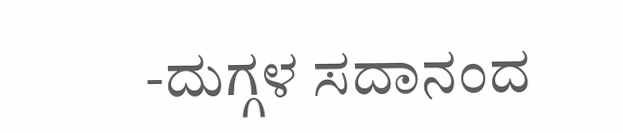-ದುಗ್ಗಳ ಸದಾನಂದ